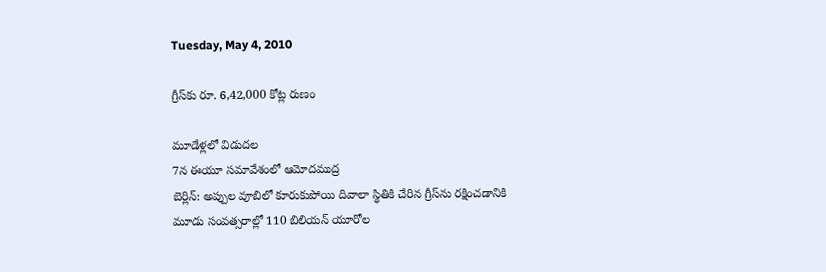Tuesday, May 4, 2010

గ్రీస్‌కు రూ. 6,42,000 కోట్ల రుణం

మూడేళ్లలో విడుదల
7న ఈయూ సమావేశంలో ఆమోదముద్ర
బెర్లిన్‌: అప్పుల వూబిలో కూరుకుపోయి దివాలా స్థితికి చేరిన గ్రీస్‌ను రక్షించడానికి మూడు సంవత్సరాల్లో 110 బిలియన్‌ యూరోల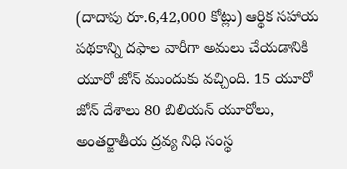(దాదాపు రూ.6,42,000 కోట్లు) ఆర్థిక సహాయ పథకాన్ని దఫాల వారీగా అమలు చేయడానికి యూరో జోన్‌ ముందుకు వచ్చింది. 15 యూరో జోన్‌ దేశాలు 80 బిలియన్‌ యూరోలు, అంతర్జాతీయ ద్రవ్య నిధి సంస్థ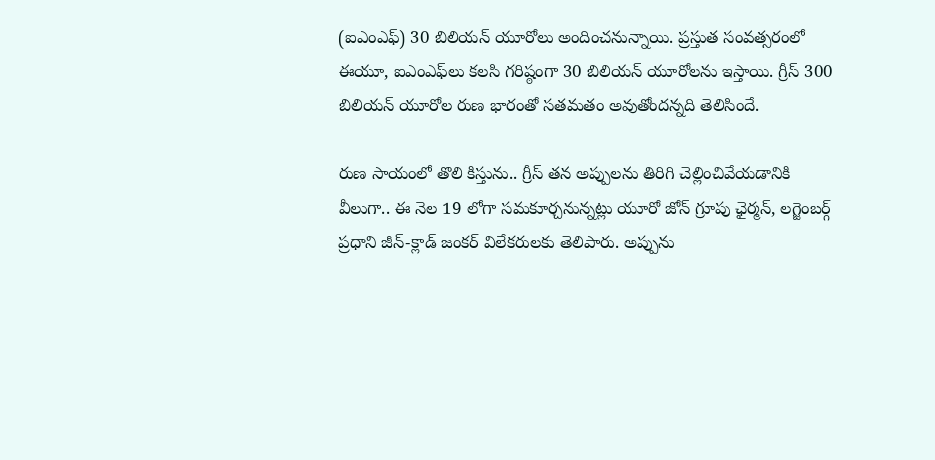(ఐఎంఎఫ్‌) 30 బిలియన్‌ యూరోలు అందించనున్నాయి. ప్రస్తుత సంవత్సరంలో ఈయూ, ఐఎంఎఫ్‌లు కలసి గరిష్ఠంగా 30 బిలియన్‌ యూరోలను ఇస్తాయి. గ్రీస్‌ 300 బిలియన్‌ యూరోల రుణ భారంతో సతమతం అవుతోందన్నది తెలిసిందే.

రుణ సాయంలో తొలి కిస్తును.. గ్రీస్‌ తన అప్పులను తిరిగి చెల్లించివేయడానికి వీలుగా.. ఈ నెల 19 లోగా సమకూర్చనున్నట్లు యూరో జోన్‌ గ్రూపు ఛైర్మన్‌, లగ్జెంబర్గ్‌ ప్రధాని జీన్‌-క్లాడ్‌ జంకర్‌ విలేకరులకు తెలిపారు. అప్పును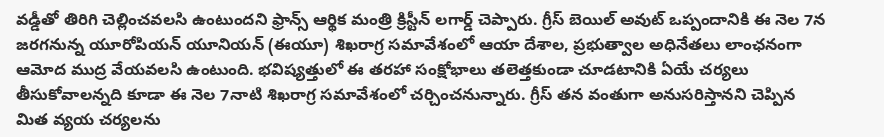వడ్డీతో తిరిగి చెల్లించవలసి ఉంటుందని ఫ్రాన్స్‌ ఆర్థిక మంత్రి క్రిస్టీన్‌ లగార్డ్‌ చెప్పారు. గ్రీస్‌ బెయిల్‌ అవుట్‌ ఒప్పందానికి ఈ నెల 7న జరగనున్న యూరోపియన్‌ యూనియన్‌ (ఈయూ) శిఖరాగ్ర సమావేశంలో ఆయా దేశాల, ప్రభుత్వాల అధినేతలు లాంఛనంగా ఆమోద ముద్ర వేయవలసి ఉంటుంది. భవిష్యత్తులో ఈ తరహా సంక్షోభాలు తలెత్తకుండా చూడటానికి ఏయే చర్యలు తీసుకోవాలన్నది కూడా ఈ నెల 7నాటి శిఖరాగ్ర సమావేశంలో చర్చించనున్నారు. గ్రీస్‌ తన వంతుగా అనుసరిస్తానని చెప్పిన మిత వ్యయ చర్యలను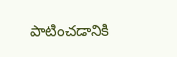పాటించడానికి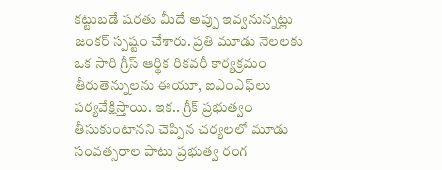కట్టుబడే షరతు మీదే అప్పు ఇవ్వనున్నట్లు జంకర్‌ స్పష్టం చేశారు. ప్రతి మూడు నెలలకు ఒక సారి గ్రీస్‌ ఆర్థిక రికవరీ కార్యక్రమం తీరుతెన్నులను ఈయూ, ఐఎంఎఫ్‌లు పర్యవేక్షిస్తాయి. ఇక.. గ్రీక్‌ ప్రభుత్వం తీసుకుంటానని చెప్పిన చర్యలలో మూడు సంవత్సరాల పాటు ప్రభుత్వ రంగ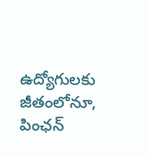ఉద్యోగులకు జీతంలోనూ, పింఛన్‌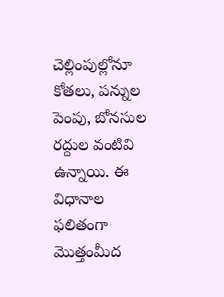చెల్లింపుల్లోనూ కోతలు, పన్నుల పెంపు, బోనసుల రద్దుల వంటివి ఉన్నాయి. ఈ విధానాల ఫలితంగా మొత్తంమీద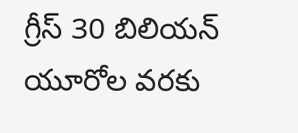గ్రీస్‌ 30 బిలియన్‌ యూరోల వరకు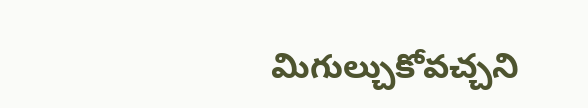మిగుల్చుకోవచ్చని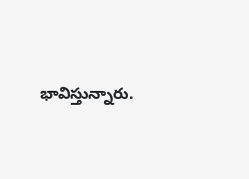భావిస్తున్నారు.